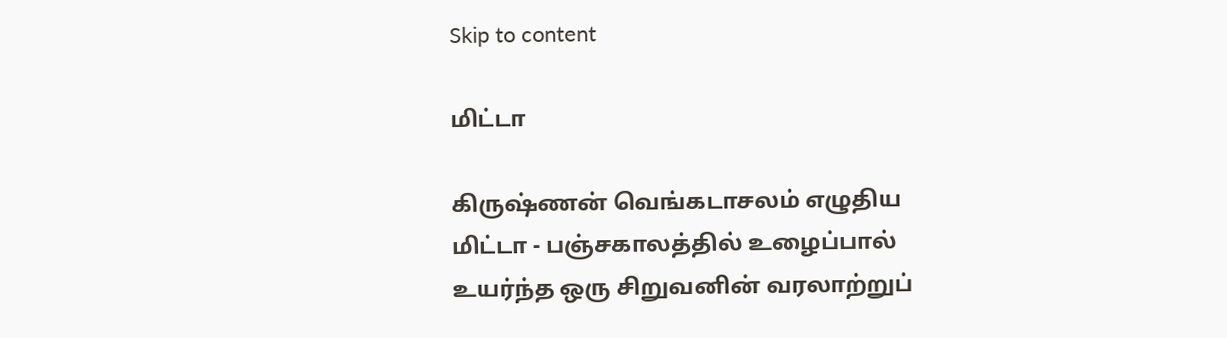Skip to content

மிட்டா

கிருஷ்ணன் வெங்கடாசலம் எழுதிய மிட்டா - பஞ்சகாலத்தில் உழைப்பால் உயர்ந்த ஒரு சிறுவனின் வரலாற்றுப்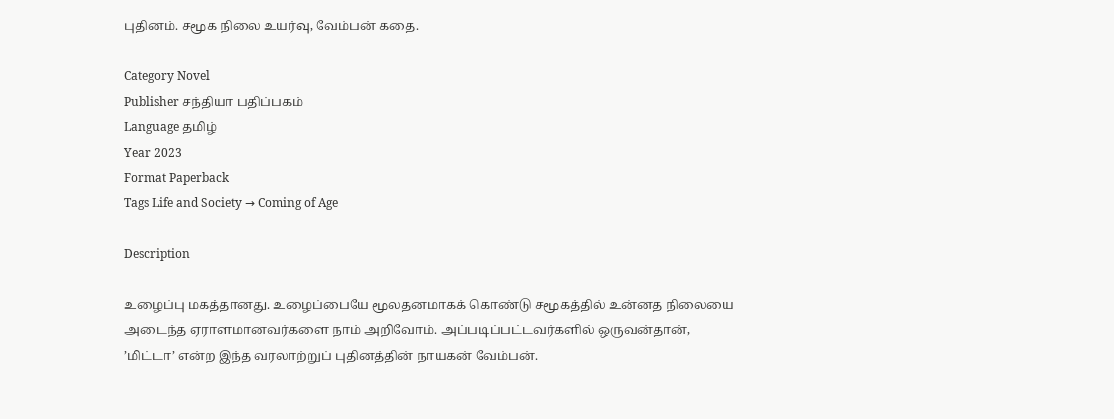புதினம். சமூக நிலை உயர்வு, வேம்பன் கதை.

Category Novel
Publisher சந்தியா பதிப்பகம்
Language தமிழ்
Year 2023
Format Paperback
Tags Life and Society → Coming of Age

Description

உழைப்பு மகத்தானது. உழைப்பையே மூலதனமாகக் கொண்டு சமூகத்தில் உன்னத நிலையை அடைந்த ஏராளமானவர்களை நாம் அறிவோம். அப்படிப்பட்டவர்களில் ஒருவன்தான், ’மிட்டா’ என்ற இந்த வரலாற்றுப் புதினத்தின் நாயகன் வேம்பன்.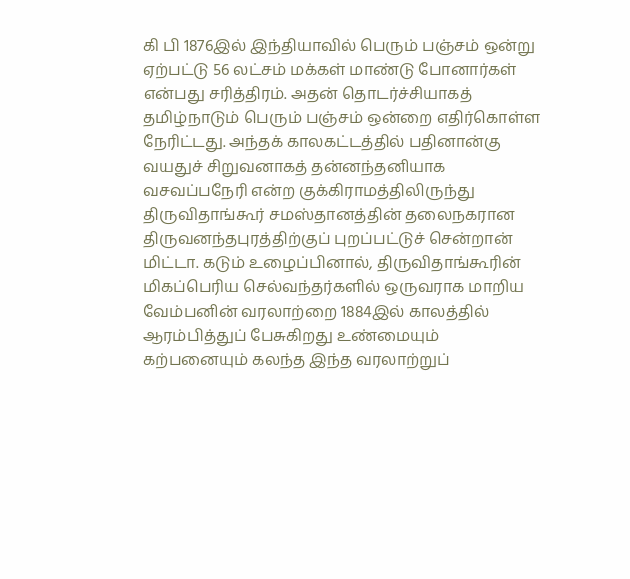கி பி 1876இல் இந்தியாவில் பெரும் பஞ்சம் ஒன்று ஏற்பட்டு 56 லட்சம் மக்கள் மாண்டு போனார்கள் என்பது சரித்திரம். அதன் தொடர்ச்சியாகத் தமிழ்நாடும் பெரும் பஞ்சம் ஒன்றை எதிர்கொள்ள நேரிட்டது. அந்தக் காலகட்டத்தில் பதினான்கு வயதுச் சிறுவனாகத் தன்னந்தனியாக வசவப்பநேரி என்ற குக்கிராமத்திலிருந்து திருவிதாங்கூர் சமஸ்தானத்தின் தலைநகரான திருவனந்தபுரத்திற்குப் புறப்பட்டுச் சென்றான் மிட்டா. கடும் உழைப்பினால், திருவிதாங்கூரின் மிகப்பெரிய செல்வந்தர்களில் ஒருவராக மாறிய வேம்பனின் வரலாற்றை 1884இல் காலத்தில் ஆரம்பித்துப் பேசுகிறது உண்மையும் கற்பனையும் கலந்த இந்த வரலாற்றுப்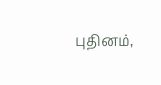புதினம்,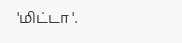'மிட்டா '.